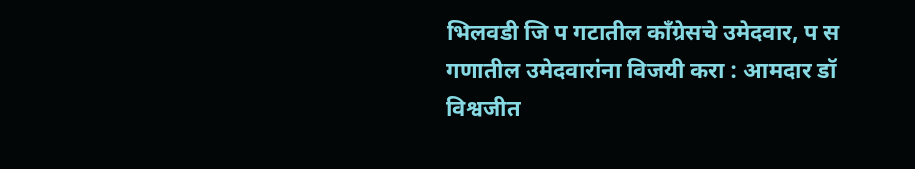भिलवडी जि प गटातील काँग्रेसचे उमेदवार, प स गणातील उमेदवारांना विजयी करा : आमदार डॉ विश्वजीत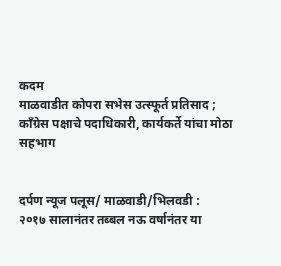कदम
माळवाडीत कोपरा सभेस उत्स्फूर्त प्रतिसाद ; काँग्रेस पक्षाचे पदाधिकारी, कार्यकर्ते यांचा मोठा सहभाग


दर्पण न्यूज पलूस/ माळवाडी/भिलवडी :
२०१७ सालानंतर तब्बल नऊ वर्षानंतर या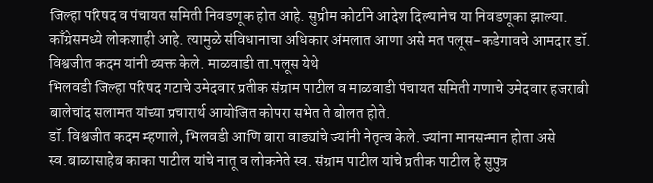जिल्हा परिषद व पंचायत समिती निवडणूक होत आहे. सुप्रीम कोर्टाने आदेश दिल्यानेच या निवडणूका झाल्या. काँग्रेसमध्ये लोकशाही आहे. त्यामुळे संविधानाचा अधिकार अंमलात आणा असे मत पलूस-कडेगावचे आमदार डॉ. विश्वजीत कदम यांनी व्यक्त केले. माळवाडी ता.पलूस येथे
भिलवडी जिल्हा परिषद गटाचे उमेदवार प्रतीक संग्राम पाटील व माळवाडी पंचायत समिती गणाचे उमेदवार हजराबी बालेचांद सलामत यांच्या प्रचारार्थ आयोजित कोपरा सभेत ते बोलत होते.
डॉ. विश्वजीत कदम म्हणाले, भिलवडी आणि बारा वाड्यांचे ज्यांनी नेतृत्व केले. ज्यांना मानसन्मान होता असे
स्व.बाळासाहेब काका पाटील यांचे नातू व लोकनेते स्व. संग्राम पाटील यांचे प्रतीक पाटील हे सुपुत्र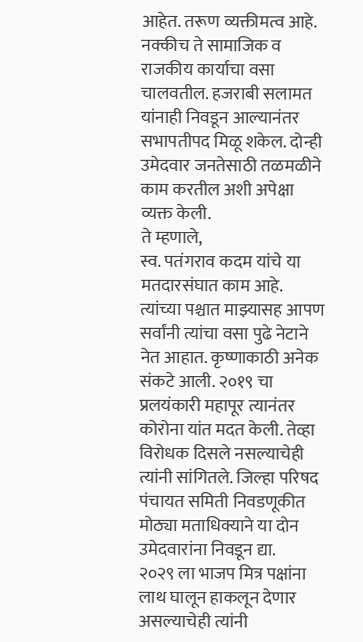आहेत. तरूण व्यक्तीमत्व आहे. नक्कीच ते सामाजिक व राजकीय कार्याचा वसा चालवतील. हजराबी सलामत यांनाही निवडून आल्यानंतर सभापतीपद मिळू शकेल. दोन्ही उमेदवार जनतेसाठी तळमळीने काम करतील अशी अपेक्षा व्यक्त केली.
ते म्हणाले,
स्व. पतंगराव कदम यांचे या मतदारसंघात काम आहे. त्यांच्या पश्चात माझ्यासह आपण सर्वांनी त्यांचा वसा पुढे नेटाने नेत आहात. कृष्णाकाठी अनेक संकटे आली. २०१९ चा प्रलयंकारी महापूर त्यानंतर कोरोना यांत मदत केली. तेव्हा विरोधक दिसले नसल्याचेही त्यांनी सांगितले. जिल्हा परिषद पंचायत समिती निवडणूकीत मोठ्या मताधिक्याने या दोन उमेदवारांना निवडून द्या.
२०२९ ला भाजप मित्र पक्षांना लाथ घालून हाकलून देणार असल्याचेही त्यांनी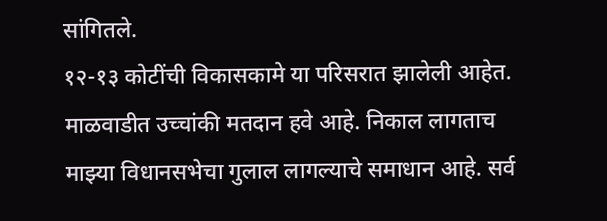सांगितले.
१२-१३ कोटींची विकासकामे या परिसरात झालेली आहेत.
माळवाडीत उच्चांकी मतदान हवे आहे. निकाल लागताच
माझ्या विधानसभेचा गुलाल लागल्याचे समाधान आहे. सर्व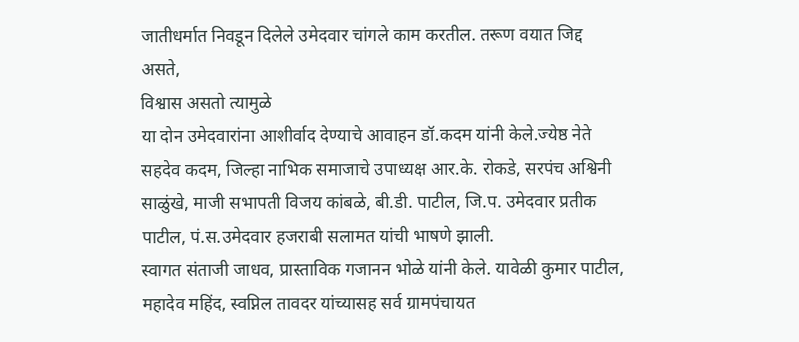जातीधर्मात निवडून दिलेले उमेदवार चांगले काम करतील. तरूण वयात जिद्द असते,
विश्वास असतो त्यामुळे
या दोन उमेदवारांना आशीर्वाद देण्याचे आवाहन डॉ.कदम यांनी केले.ज्येष्ठ नेते सहदेव कदम, जिल्हा नाभिक समाजाचे उपाध्यक्ष आर.के. रोकडे, सरपंच अश्विनी साळुंखे, माजी सभापती विजय कांबळे, बी.डी. पाटील, जि.प. उमेदवार प्रतीक पाटील, पं.स.उमेदवार हजराबी सलामत यांची भाषणे झाली.
स्वागत संताजी जाधव, प्रास्ताविक गजानन भोळे यांनी केले. यावेळी कुमार पाटील, महादेव महिंद, स्वप्निल तावदर यांच्यासह सर्व ग्रामपंचायत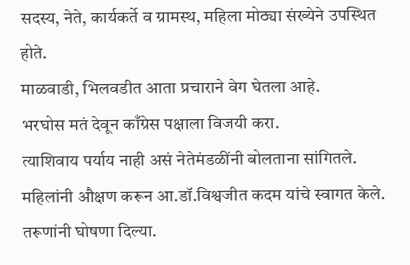सदस्य, नेते, कार्यकर्ते व ग्रामस्थ, महिला मोठ्या संख्येने उपस्थित होते.
माळवाडी, भिलवडीत आता प्रचाराने वेग घेतला आहे.
भरघोस मतं देवून काँग्रेस पक्षाला विजयी करा.
त्याशिवाय पर्याय नाही असं नेतेमंडळींनी बोलताना सांगितले.
महिलांनी औक्षण करून आ.डॉ.विश्वजीत कदम यांचे स्वागत केले. तरूणांनी घोषणा दिल्या.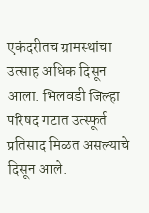एकंदरीतच ग्रामस्थांचा उत्साह अधिक दिसून आला. भिलवडी जिल्हा परिषद गटात उत्स्फूर्त प्रतिसाद मिळत असल्याचे दिसून आले.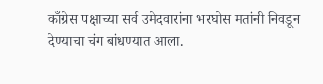काँग्रेस पक्षाच्या सर्व उमेदवारांना भरघोस मतांनी निवडून देण्याचा चंग बांधण्यात आला.